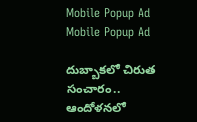Mobile Popup Ad
Mobile Popup Ad

దుబ్బాకలో చిరుత సంచారం.. ఆందోళనలో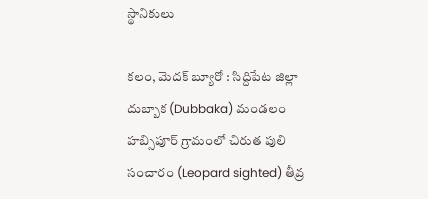స్థానికులు

కలం, మెదక్ బ్యూరో : సిద్దిపేట జిల్లా దుబ్బాక (Dubbaka) మండలం హబ్సిపూర్ గ్రామంలో చిరుత పులి సంచారం (Leopard sighted) తీవ్ర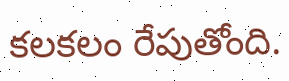కలకలం రేపుతోంది.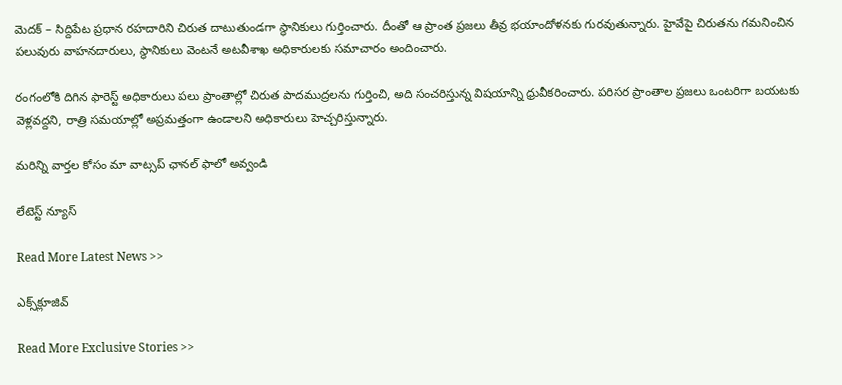మెదక్ – సిద్దిపేట ప్రధాన రహదారిని చిరుత దాటుతుండగా స్థానికులు గుర్తించారు. దీంతో ఆ ప్రాంత ప్రజలు తీవ్ర భయాందోళనకు గురవుతున్నారు. హైవేపై చిరుతను గమనించిన పలువురు వాహనదారులు, స్థానికులు వెంటనే అటవీశాఖ అధికారులకు సమాచారం అందించారు.

రంగంలోకి దిగిన ఫారెస్ట్ అధికారులు పలు ప్రాంతాల్లో చిరుత పాదముద్రలను గుర్తించి, అది సంచరిస్తున్న విషయాన్ని ధ్రువీకరించారు. పరిసర ప్రాంతాల ప్రజలు ఒంటరిగా బయటకు వెళ్లవద్దని, రాత్రి సమయాల్లో అప్రమత్తంగా ఉండాలని అధికారులు హెచ్చరిస్తున్నారు.

మ‌రిన్ని వార్త‌ల కోసం మా వాట్స‌ప్ ఛాన‌ల్ ఫాలో అవ్వండి

లేటెస్ట్ న్యూస్‌

Read More Latest News >>

ఎక్స్‌క్లూజివ్‌

Read More Exclusive Stories >>